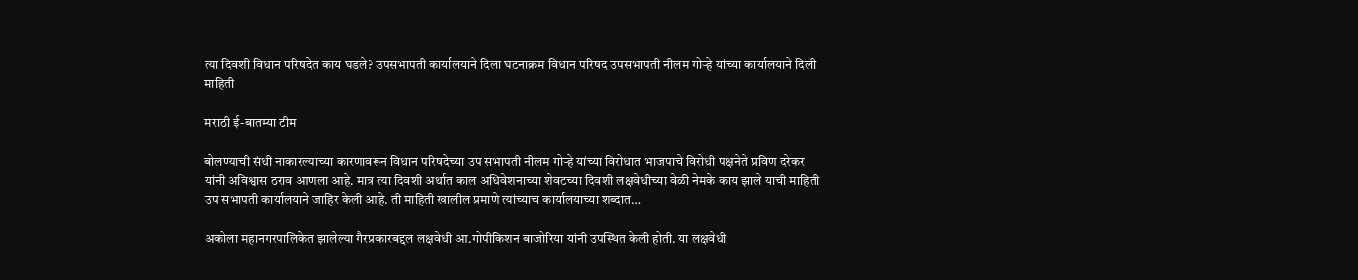त्या दिवशी विधान परिषदेत काय घडले? उपसभापती कार्यालयाने दिला घटनाक्रम विधान परिषद उपसभापती नीलम गोऱ्हे यांच्या कार्यालयाने दिली माहिती

मराठी ई-बातम्या टीम

बोलण्याची संधी नाकारल्याच्या कारणावरून विधान परिषदेच्या उप सभापती नीलम गोऱ्हे यांच्या विरोधात भाजपाचे विरोधी पक्षनेते प्रविण दरेकर यांनी अविश्वास ठराव आणला आहे. मात्र त्या दिवशी अर्थात काल अधिवेशनाच्या शेवटच्या दिवशी लक्षवेधीच्या वेळी नेमके काय झाले याची माहिती उप सभापती कार्यालयाने जाहिर केली आहे. ती माहिती खालील प्रमाणे त्यांच्याच कार्यालयाच्या शब्दात…

अकोला महानगरपालिकेत झालेल्या गैरप्रकारबद्दल लक्षवेधी आ.गोपीकिशन बाजोरिया यांनी उपस्थित केली होती. या लक्षवेधी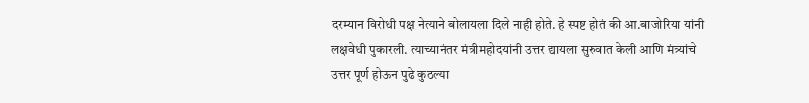दरम्यान विरोधी पक्ष नेत्याने बोलायला दिले नाही होते. हे स्पष्ट होतं की आ.बाजोरिया यांनी लक्षवेधी पुकारली. त्याच्यानंतर मंत्रीमहोदयांनी उत्तर द्यायला सुरुवात केली आणि मंत्र्यांचे उत्तर पूर्ण होऊन पुढे कुठल्या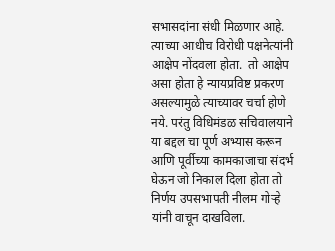सभासदांना संधी मिळणार आहे. त्याच्या आधीच विरोधी पक्षनेत्यांनी आक्षेप नोंदवला होता.  तो आक्षेप असा होता हे न्यायप्रविष्ट प्रकरण असल्यामुळे त्याच्यावर चर्चा होणे नये. परंतु विधिमंडळ सचिवालयाने या बद्दल चा पूर्ण अभ्यास करून आणि पूर्वीच्या कामकाजाचा संदर्भ घेऊन जो निकाल दिला होता तो निर्णय उपसभापती नीलम गोऱ्हे यांनी वाचून दाखविला.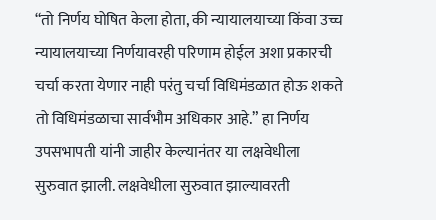“तो निर्णय घोषित केला होता, की न्यायालयाच्या किंवा उच्च न्यायालयाच्या निर्णयावरही परिणाम होईल अशा प्रकारची चर्चा करता येणार नाही परंतु चर्चा विधिमंडळात होऊ शकते तो विधिमंडळाचा सार्वभौम अधिकार आहे.” हा निर्णय उपसभापती यांनी जाहीर केल्यानंतर या लक्षवेधीला सुरुवात झाली. लक्षवेधीला सुरुवात झाल्यावरती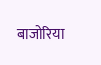बाजोरिया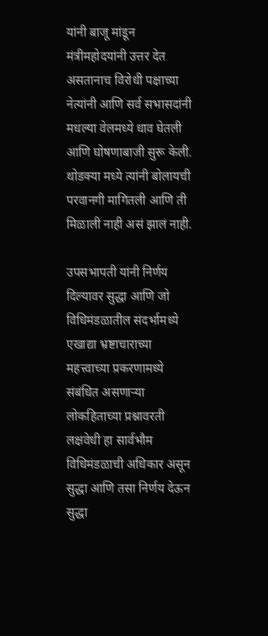यांनी बाजू मांडून मंत्रीमहोदयांनी उत्तर देत असतानाच विरोधी पक्षाच्या नेत्यांनी आणि सर्व सभासदांनी मधल्या वेलमध्ये धाव घेतली आणि घोषणाबाजी सुरू केली. थोडक्या मध्ये त्यांनी बोलायची परवानगी मागितली आणि ती मिळाली नाही असं झालं नाही.

उपसभापती यांनी निर्णय दिल्यावर सुद्धा आणि जो विधिमंडळातील संदर्भामध्ये एखाद्या भ्रष्टाचाराच्या महत्त्वाच्या प्रकरणामध्ये संबंधित असणाऱ्या लोकहिताच्या प्रश्नावरती लक्षवेधी हा सार्वभौम विधिमंडळाची अधिकार असून सुद्धा आणि तसा निर्णय देऊन सुद्धा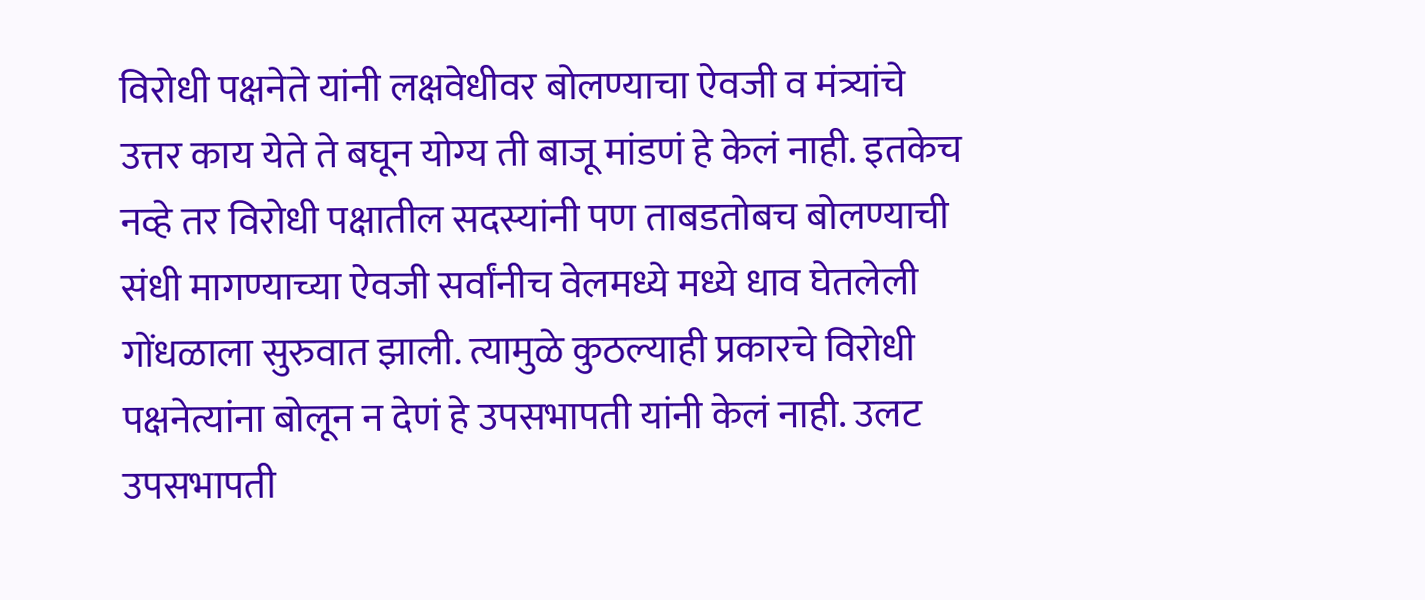विरोधी पक्षनेते यांनी लक्षवेधीवर बोलण्याचा ऐवजी व मंत्र्यांचे उत्तर काय येते ते बघून योग्य ती बाजू मांडणं हे केलं नाही. इतकेच नव्हे तर विरोधी पक्षातील सदस्यांनी पण ताबडतोबच बोलण्याची संधी मागण्याच्या ऐवजी सर्वांनीच वेलमध्ये मध्ये धाव घेतलेली गोंधळाला सुरुवात झाली. त्यामुळे कुठल्याही प्रकारचे विरोधी पक्षनेत्यांना बोलून न देणं हे उपसभापती यांनी केलं नाही. उलट उपसभापती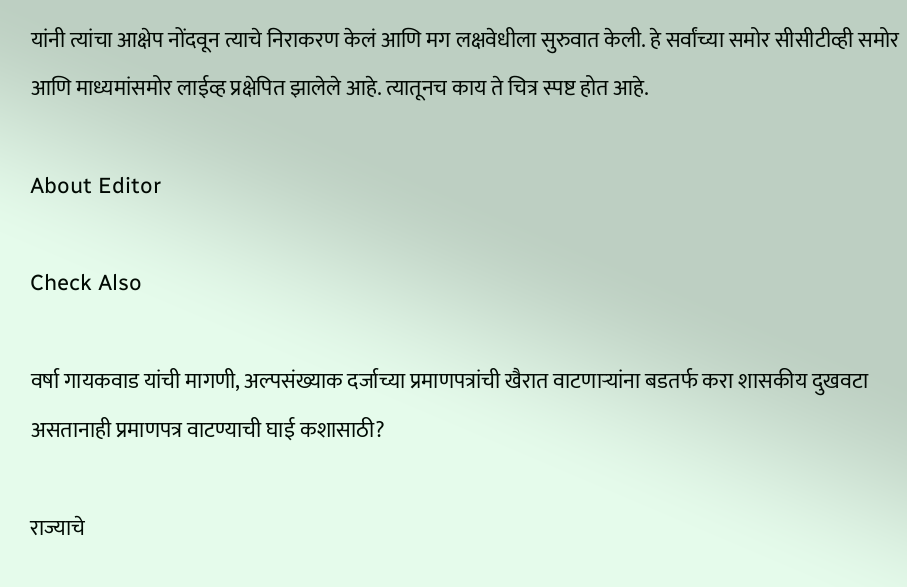यांनी त्यांचा आक्षेप नोंदवून त्याचे निराकरण केलं आणि मग लक्षवेधीला सुरुवात केली. हे सर्वांच्या समोर सीसीटीव्ही समोर आणि माध्यमांसमोर लाईव्ह प्रक्षेपित झालेले आहे. त्यातूनच काय ते चित्र स्पष्ट होत आहे.

About Editor

Check Also

वर्षा गायकवाड यांची मागणी, अल्पसंख्याक दर्जाच्या प्रमाणपत्रांची खैरात वाटणाऱ्यांना बडतर्फ करा शासकीय दुखवटा असतानाही प्रमाणपत्र वाटण्याची घाई कशासाठी?

राज्याचे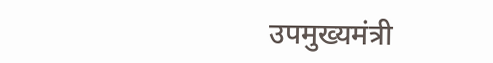उपमुख्यमंत्री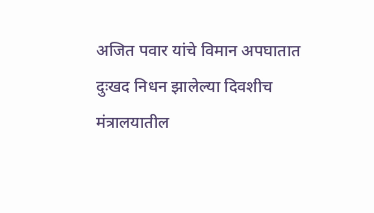अजित पवार यांचे विमान अपघातात दुःखद निधन झालेल्या दिवशीच मंत्रालयातील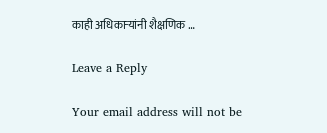काही अधिकाऱ्यांनी शैक्षणिक …

Leave a Reply

Your email address will not be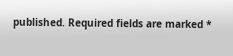published. Required fields are marked *